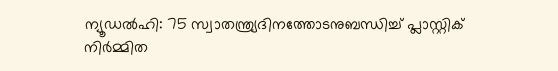ന്യൂഡൽഹി: 75 സ്വാതന്ത്ര്യദിനത്തോടനുബന്ധിച്ച് പ്ലാസ്റ്റിക് നിർമ്മിത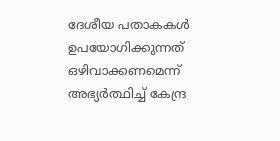ദേശീയ പതാകകൾ ഉപയോഗിക്കുന്നത് ഒഴിവാക്കണമെന്ന് അഭ്യർത്ഥിച്ച് കേന്ദ്ര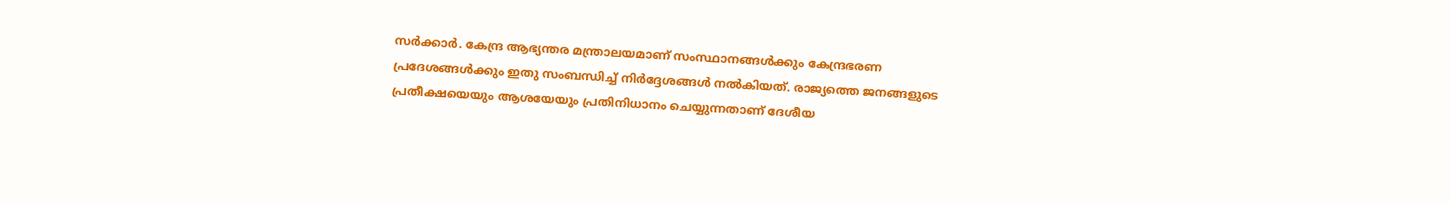സർക്കാർ. കേന്ദ്ര ആഭ്യന്തര മന്ത്രാലയമാണ് സംസ്ഥാനങ്ങൾക്കും കേന്ദ്രഭരണ പ്രദേശങ്ങൾക്കും ഇതു സംബന്ധിച്ച് നിർദ്ദേശങ്ങൾ നൽകിയത്. രാജ്യത്തെ ജനങ്ങളുടെ പ്രതീക്ഷയെയും ആശയേയും പ്രതിനിധാനം ചെയ്യുന്നതാണ് ദേശീയ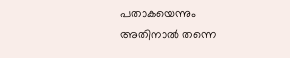പതാകയെന്നും അതിനാൽ തന്നെ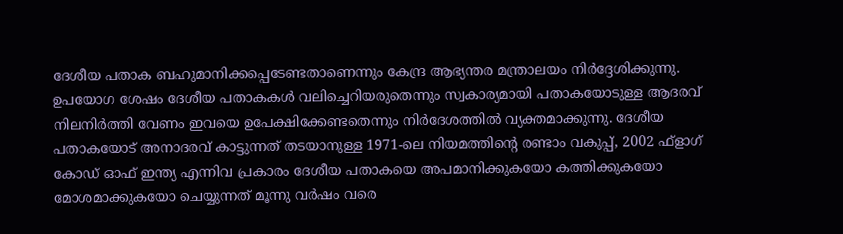ദേശീയ പതാക ബഹുമാനിക്കപ്പെടേണ്ടതാണെന്നും കേന്ദ്ര ആഭ്യന്തര മന്ത്രാലയം നിർദ്ദേശിക്കുന്നു.
ഉപയോഗ ശേഷം ദേശീയ പതാകകൾ വലിച്ചെറിയരുതെന്നും സ്വകാര്യമായി പതാകയോടുള്ള ആദരവ് നിലനിർത്തി വേണം ഇവയെ ഉപേക്ഷിക്കേണ്ടതെന്നും നിർദേശത്തിൽ വ്യക്തമാക്കുന്നു. ദേശീയ പതാകയോട് അനാദരവ് കാട്ടുന്നത് തടയാനുള്ള 1971-ലെ നിയമത്തിന്റെ രണ്ടാം വകുപ്പ്, 2002 ഫ്ളാഗ് കോഡ് ഓഫ് ഇന്ത്യ എന്നിവ പ്രകാരം ദേശീയ പതാകയെ അപമാനിക്കുകയോ കത്തിക്കുകയോ മോശമാക്കുകയോ ചെയ്യുന്നത് മൂന്നു വർഷം വരെ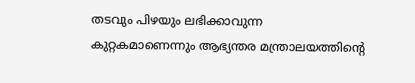തടവും പിഴയും ലഭിക്കാവുന്ന കുറ്റകമാണെന്നും ആഭ്യന്തര മന്ത്രാലയത്തിന്റെ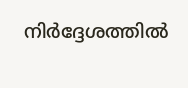നിർദ്ദേശത്തിൽ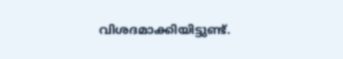വിശദമാക്കിയിട്ടുണ്ട്.